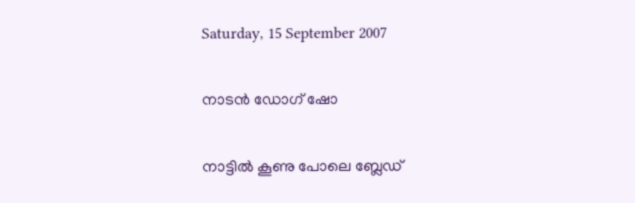Saturday, 15 September 2007

നാടന്‍ ഡോഗ്‌ ഷോ

നാട്ടില്‍ കൂണു പോലെ ബ്ലേഡ്‌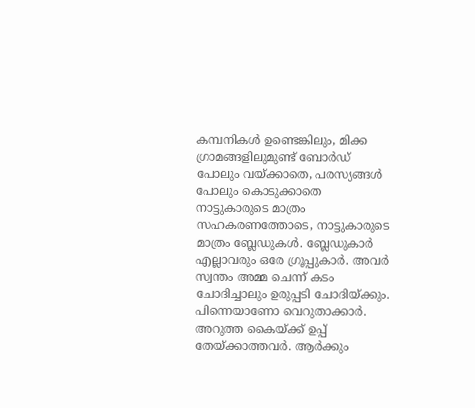കമ്പനികള്‍ ഉണ്ടെങ്കിലും, മിക്ക ഗ്രാമങ്ങളിലുമുണ്ട്‌ ബോര്‍ഡ്‌ പോലും വയ്ക്കാതെ, പരസ്യങ്ങള്‍ പോലും കൊടുക്കാതെ നാട്ടുകാരുടെ മാത്രം സഹകരണത്തോടെ, നാട്ടുകാരുടെ മാത്രം ബ്ലേഡുകള്‍. ബ്ലേഡുകാര്‍ എല്ലാവരും ഒരേ ഗ്രൂപ്പുകാര്‍. അവര്‍ സ്വന്തം അമ്മ ചെന്ന് കടം ചോദിച്ചാലും ഉരുപ്പടി ചോദിയ്ക്കും. പിന്നെയാണോ വെറുതാക്കാര്‍. അറുത്ത കൈയ്ക്ക്‌ ഉപ്പ്‌ തേയ്ക്കാത്തവര്‍. ആര്‍ക്കും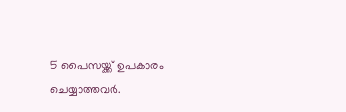5 പൈസയ്ക്ക്‌ ഉപകാരം ചെയ്യാത്തവര്‍.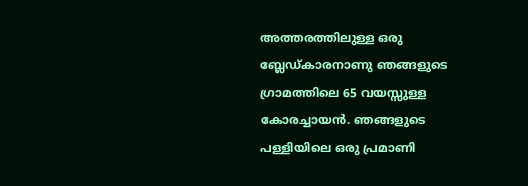അത്തരത്തിലുള്ള ഒരു ബ്ലേഡ്കാരനാണു ഞങ്ങളുടെ ഗ്രാമത്തിലെ 65 വയസ്സുള്ള കോരച്ചായന്‍. ഞങ്ങളുടെ പള്ളിയിലെ ഒരു പ്രമാണി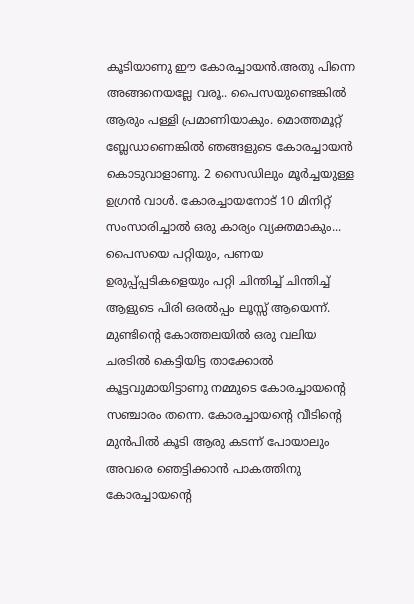കൂടിയാണു ഈ കോരച്ചായന്‍.അതു പിന്നെ അങ്ങനെയല്ലേ വരൂ.. പൈസയുണ്ടെങ്കില്‍ ആരും പള്ളി പ്രമാണിയാകും. മൊത്തമൂറ്റ്‌ ബ്ലേഡാണെങ്കില്‍ ഞങ്ങളുടെ കോരച്ചായന്‍ കൊടുവാളാണു. 2 സൈഡിലും മൂര്‍ച്ചയുള്ള ഉഗ്രന്‍ വാള്‍. കോരച്ചായനോട്‌ 10 മിനിറ്റ്‌ സംസാരിച്ചാല്‍ ഒരു കാര്യം വ്യക്തമാകും... പൈസയെ പറ്റിയും, പണയ ഉരുപ്പ്പ്പടികളെയും പറ്റി ചിന്തിച്ച്‌ ചിന്തിച്ച്‌ ആളുടെ പിരി ഒരല്‍പ്പം ലൂസ്സ്‌ ആയെന്ന്. മുണ്ടിന്റെ കോത്തലയില്‍ ഒരു വലിയ ചരടില്‍ കെട്ടിയിട്ട താക്കോല്‍ കൂട്ടവുമായിട്ടാണു നമ്മുടെ കോരച്ചായന്റെ സഞ്ചാരം തന്നെ. കോരച്ചായന്റെ വീടിന്റെ മുന്‍പില്‍ കൂടി ആരു കടന്ന് പോയാലും അവരെ ഞെട്ടിക്കാന്‍ പാകത്തിനു കോരച്ചായന്റെ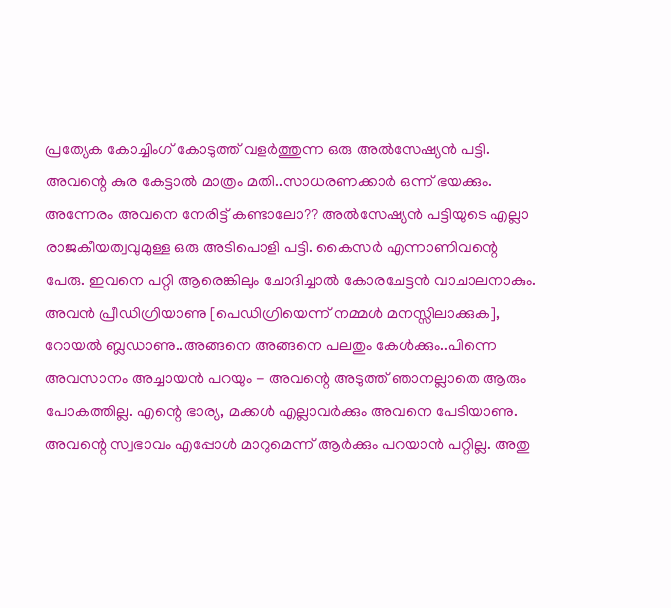പ്രത്യേക കോച്ചിംഗ്‌ കോടുത്ത്‌ വളര്‍ത്തുന്ന ഒരു അല്‍സേഷ്യന്‍ പട്ടി. അവന്റെ കുര കേട്ടാല്‍ മാത്രം മതി..സാധരണക്കാര്‍ ഒന്ന് ഭയക്കും. അന്നേരം അവനെ നേരിട്ട്‌ കണ്ടാലോ?? അല്‍സേഷ്യന്‍ പട്ടിയുടെ എല്ലാ രാജകീയത്വവുമുള്ള ഒരു അടിപൊളി പട്ടി. കൈസര്‍ എന്നാണിവന്റെ പേരു. ഇവനെ പറ്റി ആരെങ്കിലും ചോദിച്ചാല്‍ കോരചേട്ടന്‍ വാചാലനാകും. അവന്‍ പ്രീഡിഗ്രിയാണു [പെഡിഗ്രിയെന്ന് നമ്മള്‍ മനസ്സിലാക്കുക], റോയല്‍ ബ്ലഡാണു..അങ്ങനെ അങ്ങനെ പലതും കേള്‍ക്കും..പിന്നെ അവസാനം അച്ചായന്‍ പറയും - അവന്റെ അടുത്ത്‌ ഞാനല്ലാതെ ആരും പോകത്തില്ല. എന്റെ ഭാര്യ, മക്കള്‍ എല്ലാവര്‍ക്കും അവനെ പേടിയാണു. അവന്റെ സ്വഭാവം എപ്പോള്‍ മാറുമെന്ന് ആര്‍ക്കും പറയാന്‍ പറ്റില്ല. അതു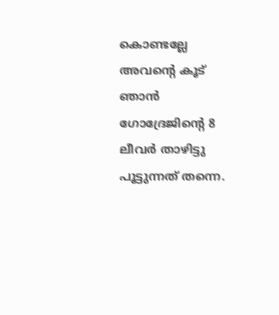കൊണ്ടല്ലേ അവന്റെ കൂട്‌ ഞാന്‍ ഗോദ്രേജിന്റെ 8 ലീവര്‍ താഴിട്ടു പൂട്ടുന്നത്‌ തന്നെ.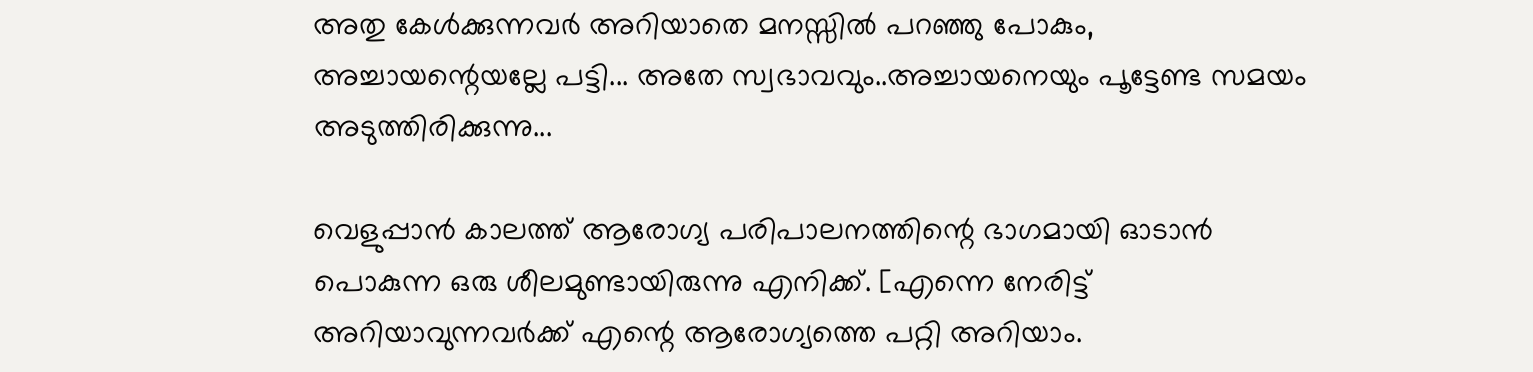അതു കേള്‍ക്കുന്നവര്‍ അറിയാതെ മനസ്സില്‍ പറഞ്ഞു പോകും, അച്ചായന്റെയല്ലേ പട്ടി... അതേ സ്വഭാവവും..അച്ചായനെയും പൂട്ടേണ്ട സമയം അടുത്തിരിക്കുന്നു...

വെളുപ്പാന്‍ കാലത്ത്‌ ആരോഗ്യ പരിപാലനത്തിന്റെ ഭാഗമായി ഓടാന്‍ പൊകുന്ന ഒരു ശീലമുണ്ടായിരുന്നു എനിക്ക്‌. [എന്നെ നേരിട്ട്‌ അറിയാവുന്നവര്‍ക്ക്‌ എന്റെ ആരോഗ്യത്തെ പറ്റി അറിയാം.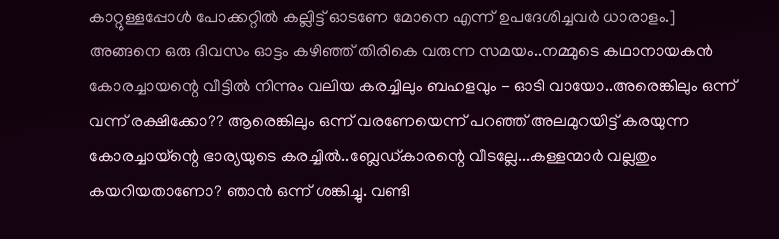കാറ്റുള്ളപ്പോള്‍ പോക്കറ്റില്‍ കല്ലിട്ട്‌ ഓടണേ മോനെ എന്ന് ഉപദേശിച്ചവര്‍ ധാരാളം.] അങ്ങനെ ഒരു ദിവസം ഓട്ടം കഴിഞ്ഞ്‌ തിരികെ വരുന്ന സമയം..നമ്മുടെ കഥാനായകന്‍ കോരച്ചായന്റെ വീട്ടില്‍ നിന്നും വലിയ കരച്ചിലും ബഹളവും - ഓടി വായോ..അരെങ്കിലും ഒന്ന് വന്ന് രക്ഷിക്കോ?? ആരെങ്കിലും ഒന്ന് വരണേയെന്ന് പറഞ്ഞ്‌ അലമുറയിട്ട്‌ കരയുന്ന കോരച്ചായ്ന്റെ ഭാര്യയുടെ കരച്ചില്‍..ബ്ലേഡ്കാരന്റെ വീടല്ലേ...കള്ളന്മാര്‍ വല്ലതും കയറിയതാണോ? ഞാന്‍ ഒന്ന് ശങ്കിച്ചു. വണ്ടി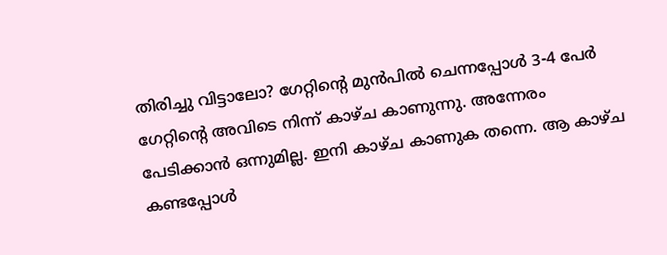തിരിച്ചു വിട്ടാലോ? ഗേറ്റിന്റെ മുന്‍പില്‍ ചെന്നപ്പോള്‍ 3-4 പേര്‍ ഗേറ്റിന്റെ അവിടെ നിന്ന് കാഴ്ച കാണുന്നു. അന്നേരം പേടിക്കാന്‍ ഒന്നുമില്ല. ഇനി കാഴ്ച കാണുക തന്നെ. ആ കാഴ്ച കണ്ടപ്പോള്‍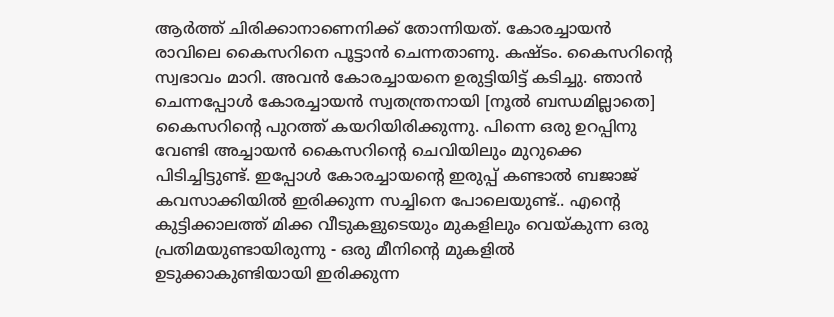ആര്‍ത്ത്‌ ചിരിക്കാനാണെനിക്ക്‌ തോന്നിയത്‌. കോരച്ചായന്‍ രാവിലെ കൈസറിനെ പൂട്ടാന്‍ ചെന്നതാണു. കഷ്ടം. കൈസറിന്റെ സ്വഭാവം മാറി. അവന്‍ കോരച്ചായനെ ഉരുട്ടിയിട്ട്‌ കടിച്ചു. ഞാന്‍ ചെന്നപ്പോള്‍ കോരച്ചായന്‍ സ്വതന്ത്രനായി [നൂല്‍ ബന്ധമില്ലാതെ] കൈസറിന്റെ പുറത്ത്‌ കയറിയിരിക്കുന്നു. പിന്നെ ഒരു ഉറപ്പിനു വേണ്ടി അച്ചായന്‍ കൈസറിന്റെ ചെവിയിലും മുറുക്കെ പിടിച്ചിട്ടുണ്ട്‌. ഇപ്പോള്‍ കോരച്ചായന്റെ ഇരുപ്പ്‌ കണ്ടാല്‍ ബജാജ്‌ കവസാക്കിയില്‍ ഇരിക്കുന്ന സച്ചിനെ പോലെയുണ്ട്‌.. എന്റെ കുട്ടിക്കാലത്ത്‌ മിക്ക വീടുകളുടെയും മുകളിലും വെയ്കുന്ന ഒരു പ്രതിമയുണ്ടായിരുന്നു - ഒരു മീനിന്റെ മുകളില്‍ ഉടുക്കാകുണ്ടിയായി ഇരിക്കുന്ന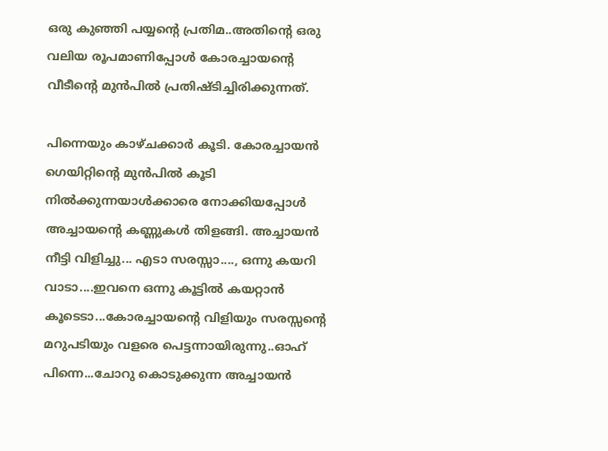ഒരു കുഞ്ഞി പയ്യന്റെ പ്രതിമ..അതിന്റെ ഒരു വലിയ രൂപമാണിപ്പോള്‍ കോരച്ചായന്റെ വീടീന്റെ മുന്‍പില്‍ പ്രതിഷ്ടിച്ചിരിക്കുന്നത്‌.

പിന്നെയും കാഴ്ചക്കാര്‍ കൂടി. കോരച്ചായന്‍ ഗെയിറ്റിന്റെ മുന്‍പില്‍ കൂടി നില്‍ക്കുന്നയാള്‍ക്കാരെ നോക്കിയപ്പോള്‍ അച്ചായന്റെ കണ്ണുകള്‍ തിളങ്ങി. അച്ചായന്‍ നീട്ടി വിളിച്ചു... എടാ സരസ്സാ...., ഒന്നു കയറി വാടാ....ഇവനെ ഒന്നു കൂട്ടില്‍ കയറ്റാന്‍ കൂടെടാ...കോരച്ചായന്റെ വിളിയും സരസ്സന്റെ മറുപടിയും വളരെ പെട്ടന്നായിരുന്നു..ഓഹ്‌ പിന്നെ...ചോറു കൊടുക്കുന്ന അച്ചായന്‍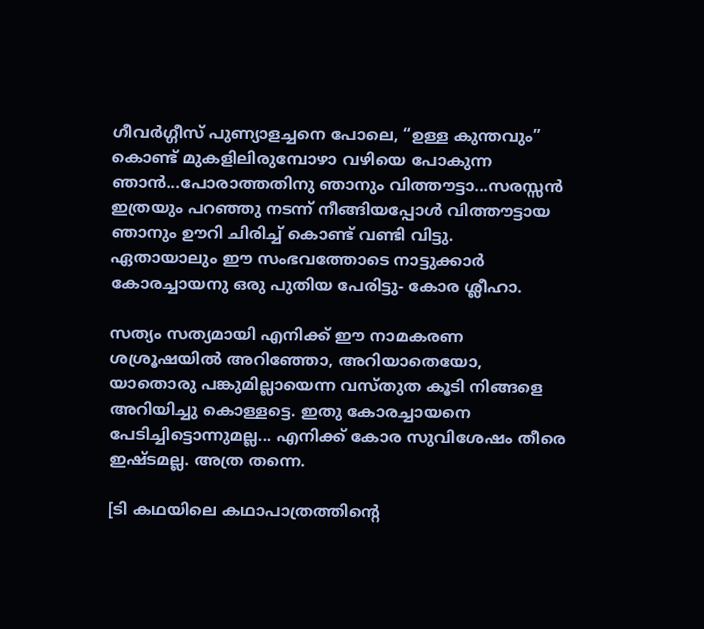ഗീവര്‍ഗ്ഗീസ്‌ പുണ്യാളച്ചനെ പോലെ, “ഉള്ള കുന്തവും” കൊണ്ട്‌ മുകളിലിരുമ്പോഴാ വഴിയെ പോകുന്ന ഞാന്‍...പോരാത്തതിനു ഞാനും വിത്തൗട്ടാ...സരസ്സന്‍ ഇത്രയും പറഞ്ഞു നടന്ന് നീങ്ങിയപ്പോള്‍ വിത്തൗട്ടായ ഞാനും ഊറി ചിരിച്ച്‌ കൊണ്ട്‌ വണ്ടി വിട്ടു.
ഏതായാലും ഈ സംഭവത്തോടെ നാട്ടുക്കാര്‍ കോരച്ചായനു ഒരു പുതിയ പേരിട്ടു- കോര ശ്ലീഹാ.

സത്യം സത്യമായി എനിക്ക്‌ ഈ നാമകരണ ശശ്രൂഷയില്‍ അറിഞ്ഞോ, അറിയാതെയോ, യാതൊരു പങ്കുമില്ലായെന്ന വസ്തുത കൂടി നിങ്ങളെ അറിയിച്ചു കൊള്ളട്ടെ. ഇതു കോരച്ചായനെ പേടിച്ചിട്ടൊന്നുമല്ല... എനിക്ക്‌ കോര സുവിശേഷം തീരെ ഇഷ്ടമല്ല. അത്ര തന്നെ.

[ടി കഥയിലെ കഥാപാത്രത്തിന്റെ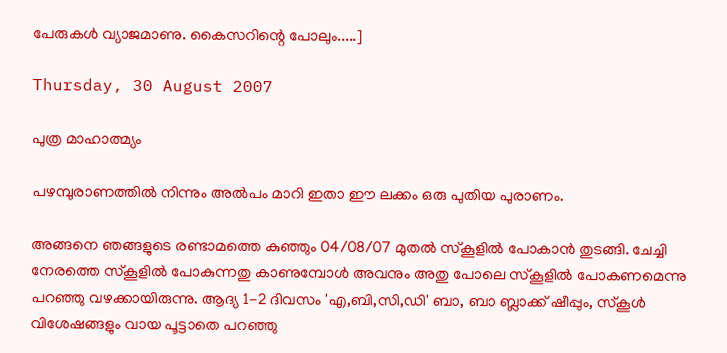പേരുകള്‍ വ്യാജമാണു. കൈസറിന്റെ പോലും.....]

Thursday, 30 August 2007

പുത്ര മാഹാത്മ്യം

പഴമ്പുരാണത്തില്‍ നിന്നും അല്‍പം മാറി ഇതാ ഈ ലക്കം ഒരു പുതിയ പുരാണം.

അങ്ങനെ ഞങ്ങളുടെ രണ്ടാമത്തെ കുഞ്ഞും 04/08/07 മുതല്‍ സ്കൂളില്‍ പോകാന്‍ തുടങ്ങി. ചേച്ചി നേരത്തെ സ്കൂളില്‍ പോകുന്നതു കാണുമ്പോള്‍ അവനും അതു പോലെ സ്കൂളില്‍ പോകണമെന്നു പറഞ്ഞു വഴക്കായിരുന്നു. ആദ്യ 1-2 ദിവസം 'എ,ബി,സി,ഡി' ബാ, ബാ ബ്ലാക്ക്‌ ഷീപ്പും, സ്കൂള്‍ വിശേഷങ്ങളും വായ പൂട്ടാതെ പറഞ്ഞു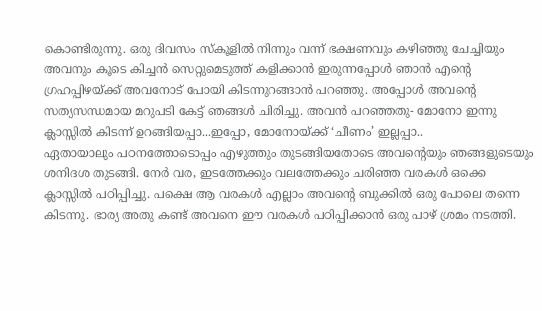കൊണ്ടിരുന്നു. ഒരു ദിവസം സ്കൂളില്‍ നിന്നും വന്ന് ഭക്ഷണവും കഴിഞ്ഞു ചേച്ചിയും അവനും കൂടെ കിച്ചന്‍ സെറ്റുമെടുത്ത്‌ കളിക്കാന്‍ ഇരുന്നപ്പോള്‍ ഞാന്‍ എന്റെ ഗ്രഹപ്പിഴയ്ക്ക്‌ അവനോട്‌ പോയി കിടന്നുറങ്ങാന്‍ പറഞ്ഞു. അപ്പോള്‍ അവന്റെ സത്യസന്ധമായ മറുപടി കേട്ട്‌ ഞങ്ങള്‍ ചിരിച്ചു. അവന്‍ പറഞ്ഞതു- മോനോ ഇന്നു ക്ലാസ്സില്‍ കിടന്ന് ഉറങ്ങിയപ്പാ...ഇപ്പോ, മോനോയ്ക്ക്‌ ‘ചീണം’ ഇല്ലപ്പാ..
ഏതായാലും പഠനത്തോടൊപ്പം എഴുത്തും തുടങ്ങിയതോടെ അവന്റെയും ഞങ്ങളുടെയും ശനിദശ തുടങ്ങി. നേര്‍ വര, ഇടത്തേക്കും വലത്തേക്കും ചരിഞ്ഞ വരകള്‍ ഒക്കെ ക്ലാസ്സില്‍ പഠിപ്പിച്ചു. പക്ഷെ ആ വരകള്‍ എല്ലാം അവന്റെ ബുക്കില്‍ ഒരു പോലെ തന്നെ കിടന്നു. ഭാര്യ അതു കണ്ട്‌ അവനെ ഈ വരകള്‍ പഠിപ്പിക്കാന്‍ ഒരു പാഴ്‌ ശ്രമം നടത്തി.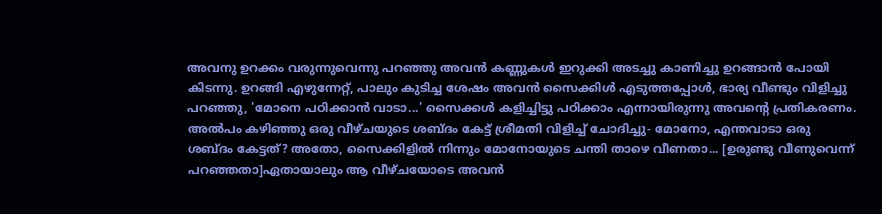അവനു ഉറക്കം വരുന്നുവെന്നു പറഞ്ഞു അവന്‍ കണ്ണുകള്‍ ഇറുക്കി അടച്ചു കാണിച്ചു ഉറങ്ങാന്‍ പോയി കിടന്നു. ഉറങ്ങി എഴുന്നേറ്റ്‌, പാലും കുടിച്ച ശേഷം അവന്‍ സൈക്കിള്‍ എടുത്തപ്പോള്‍, ഭാര്യ വീണ്ടും വിളിച്ചു പറഞ്ഞു, 'മോനെ പഠിക്കാന്‍ വാടാ...' സൈക്കള്‍ കളിച്ചിട്ടു പഠിക്കാം എന്നായിരുന്നു അവന്റെ പ്രതികരണം. അല്‍പം കഴിഞ്ഞു ഒരു വീഴ്ചയുടെ ശബ്ദം കേട്ട്‌ ശ്രീമതി വിളിച്ച്‌ ചോദിച്ചു- മോനോ, എന്തവാടാ ഒരു ശബ്ദം കേട്ടത്‌? അതോ, സൈക്കിളില്‍ നിന്നും മോനോയുടെ ചന്തി താഴെ വീണതാ... [ഉരുണ്ടു വീണുവെന്ന് പറഞ്ഞതാ]ഏതായാലും ആ വീഴ്ചയോടെ അവന്‍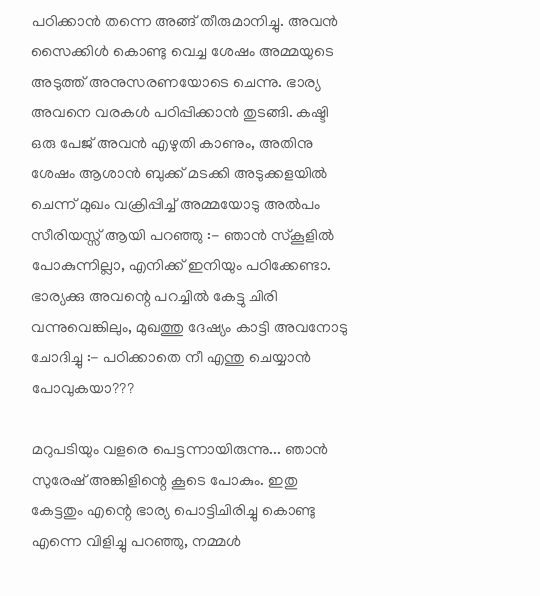പഠിക്കാന്‍ തന്നെ അങ്ങ്‌ തീരുമാനിച്ചു. അവന്‍ സൈക്കിള്‍ കൊണ്ടു വെച്ച ശേഷം അമ്മയുടെ അടുത്ത്‌ അനുസരണയോടെ ചെന്നു. ഭാര്യ അവനെ വരകള്‍ പഠിപ്പിക്കാന്‍ തുടങ്ങി. കഷ്ടി ഒരു പേജ്‌ അവന്‍ എഴുതി കാണും, അതിനു ശേഷം ആശാന്‍ ബുക്ക്‌ മടക്കി അടുക്കളയില്‍ ചെന്ന് മുഖം വക്രിപ്പിച്ച്‌ അമ്മയോടു അല്‍പം സീരിയസ്സ്‌ ആയി പറഞ്ഞു :- ഞാന്‍ സ്കൂളില്‍ പോകുന്നില്ലാ, എനിക്ക്‌ ഇനിയും പഠിക്കേണ്ടാ. ഭാര്യക്കു അവന്റെ പറച്ചില്‍ കേട്ടു ചിരി വന്നുവെങ്കിലും, മുഖത്തു ദേഷ്യം കാട്ടി അവനോടു ചോദിച്ചു :- പഠിക്കാതെ നീ എന്തു ചെയ്യാന്‍ പോവുകയാ???

മറുപടിയും വളരെ പെട്ടന്നായിരുന്നു... ഞാന്‍ സുരേഷ്‌ അങ്കിളിന്റെ കൂടെ പോകും. ഇതു കേട്ടതും എന്റെ ഭാര്യ പൊട്ടിചിരിച്ചു കൊണ്ടു എന്നെ വിളിച്ചു പറഞ്ഞു, നമ്മള്‍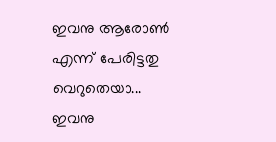ഇവനു ആരോണ്‍ എന്ന് പേരിട്ടതു വെറുതെയാ... ഇവനു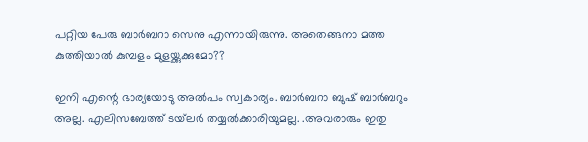പറ്റിയ പേരു ബാര്‍ബറാ സെനു എന്നായിരുന്നു. അതെങ്ങനാ മത്ത കുത്തിയാല്‍ കുമ്പളം മുളയ്ക്കുക്കുമോ??

ഇനി എന്റെ ഭാര്യയോടു അല്‍പം സ്വകാര്യം. ബാര്‍ബറാ ബുഷ്‌ ബാര്‍ബറും അല്ല. എലിസബേത്ത്‌ ടയ്‌ലര്‍ തയ്യല്‍ക്കാരിയുമല്ല. .അവരാരും ഇതു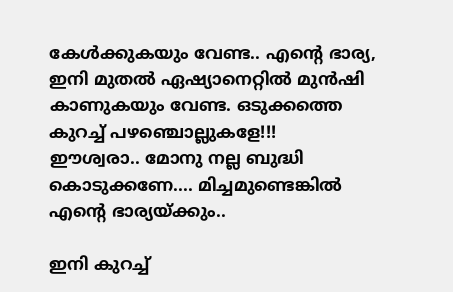കേള്‍ക്കുകയും വേണ്ട.. എന്റെ ഭാര്യ, ഇനി മുതല്‍ ഏഷ്യാനെറ്റില്‍ മുന്‍ഷി കാണുകയും വേണ്ട. ഒടുക്കത്തെ കുറച്ച്‌ പഴഞ്ചൊല്ലുകളേ!!!
ഈശ്വരാ.. മോനു നല്ല ബുദ്ധി കൊടുക്കണേ.... മിച്ചമുണ്ടെങ്കില്‍ എന്റെ ഭാര്യയ്ക്കും..

ഇനി കുറച്ച്‌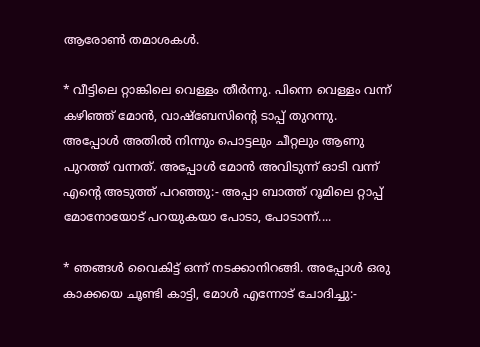ആരോണ്‍ തമാശകള്‍.

* വീട്ടിലെ റ്റാങ്കിലെ വെള്ളം തീര്‍ന്നു. പിന്നെ വെള്ളം വന്ന് കഴിഞ്ഞ്‌ മോന്‍, വാഷ്ബേസിന്റെ ടാപ്പ്‌ തുറന്നു. അപ്പോള്‍ അതില്‍ നിന്നും പൊട്ടലും ചീറ്റലും ആണു പുറത്ത്‌ വന്നത്‌. അപ്പോള്‍ മോന്‍ അവിടുന്ന് ഓടി വന്ന് എന്റെ അടുത്ത്‌ പറഞ്ഞു:- അപ്പാ ബാത്ത്‌ റൂമിലെ റ്റാപ്പ്‌ മോനോയോട്‌ പറയുകയാ പോടാ, പോടാന്ന്....

* ഞങ്ങള്‍ വൈകിട്ട്‌ ഒന്ന് നടക്കാനിറങ്ങി. അപ്പോള്‍ ഒരു കാക്കയെ ചൂണ്ടി കാട്ടി, മോള്‍ എന്നോട്‌ ചോദിച്ചു:-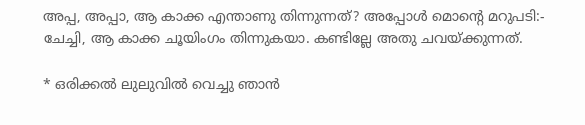അപ്പ, അപ്പാ, ആ കാക്ക എന്താണു തിന്നുന്നത്‌? അപ്പോള്‍ മൊന്റെ മറുപടി:- ചേച്ചി, ആ കാക്ക ചൂയിംഗം തിന്നുകയാ. കണ്ടില്ലേ അതു ചവയ്ക്കുന്നത്‌.

* ഒരിക്കല്‍ ലുലുവില്‍ വെച്ചു ഞാന്‍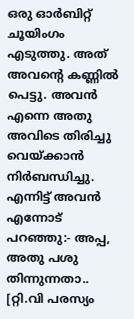ഒരു ഓര്‍ബിറ്റ്‌ ചൂയിംഗം എടുത്തു. അത്‌ അവന്റെ കണ്ണില്‍ പെട്ടു. അവന്‍ എന്നെ അതു അവിടെ തിരിച്ചു വെയ്ക്കാന്‍ നിര്‍ബന്ധിച്ചു. എന്നിട്ട്‌ അവന്‍ എന്നോട്‌ പറഞ്ഞു:- അപ്പ, അതു പശു തിന്നുന്നതാ.. [റ്റി.വി പരസ്യം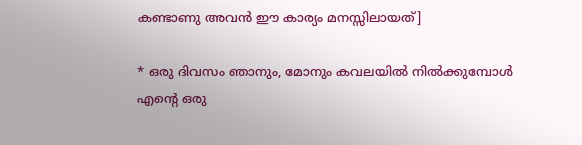കണ്ടാണു അവന്‍ ഈ കാര്യം മനസ്സിലായത്‌]

* ഒരു ദിവസം ഞാനും, മോനും കവലയില്‍ നില്‍ക്കുമ്പോള്‍ എന്റെ ഒരു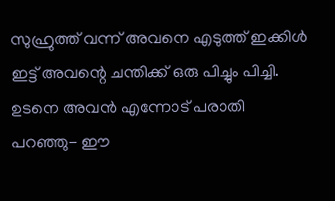സുഹ്രുത്ത്‌ വന്ന് അവനെ എടുത്ത്‌ ഇക്കിള്‍ ഇട്ട്‌ അവന്റെ ചന്തിക്ക്‌ ഒരു പിച്ചും പിച്ചി. ഉടനെ അവന്‍ എന്നോട്‌ പരാതി പറഞ്ഞു- ഈ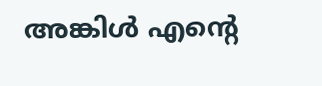അങ്കിള്‍ എന്റെ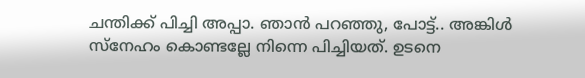ചന്തിക്ക്‌ പിച്ചി അപ്പാ. ഞാന്‍ പറഞ്ഞു, പോട്ട്‌.. അങ്കിള്‍ സ്നേഹം കൊണ്ടല്ലേ നിന്നെ പിച്ചിയത്‌. ഉടനെ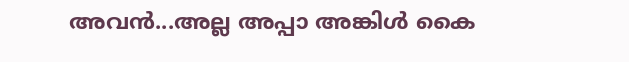അവന്‍...അല്ല അപ്പാ അങ്കിള്‍ കൈ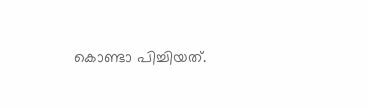കൊണ്ടാ പിച്ചിയത്‌.